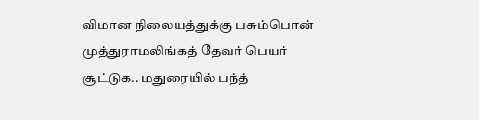விமான நிலையத்துக்கு பசும்பொன் முத்துராமலிங்கத் தேவர் பெயர் சூட்டுக.. மதுரையில் பந்த்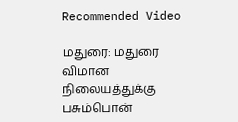Recommended Video

மதுரை: மதுரை விமான நிலையத்துக்கு பசும்பொன்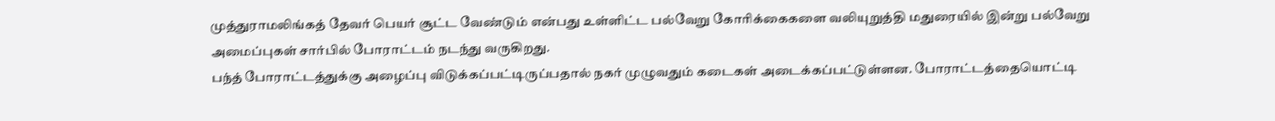முத்துராமலிங்கத் தேவர் பெயர் சூட்ட வேண்டும் என்பது உள்ளிட்ட பல்வேறு கோரிக்கைகளை வலியுறுத்தி மதுரையில் இன்று பல்வேறு அமைப்புகள் சார்பில் போராட்டம் நடந்து வருகிறது.
பந்த் போராட்டத்துக்கு அழைப்பு விடுக்கப்பட்டிருப்பதால் நகர் முழுவதும் கடைகள் அடைக்கப்பட்டுள்ளன. போராட்டத்தையொட்டி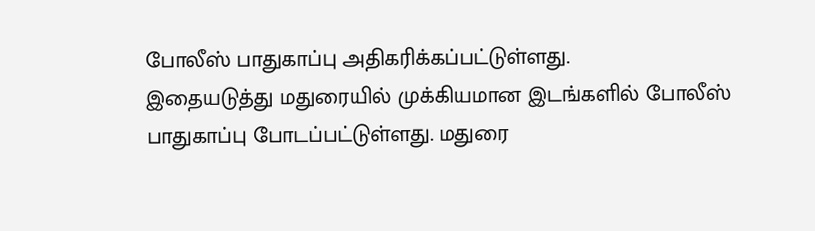போலீஸ் பாதுகாப்பு அதிகரிக்கப்பட்டுள்ளது.
இதையடுத்து மதுரையில் முக்கியமான இடங்களில் போலீஸ் பாதுகாப்பு போடப்பட்டுள்ளது. மதுரை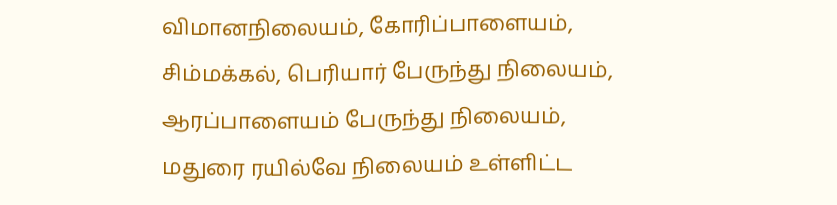விமானநிலையம், கோரிப்பாளையம், சிம்மக்கல், பெரியார் பேருந்து நிலையம், ஆரப்பாளையம் பேருந்து நிலையம், மதுரை ரயில்வே நிலையம் உள்ளிட்ட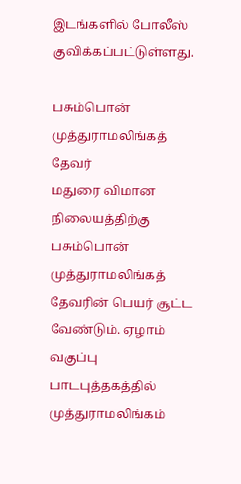இடங்களில் போலீஸ் குவிக்கப்பட்டுள்ளது.

பசும்பொன் முத்துராமலிங்கத் தேவர்
மதுரை விமான நிலையத்திற்கு பசும்பொன் முத்துராமலிங்கத் தேவரின் பெயர் சூட்ட வேண்டும். ஏழாம் வகுப்பு பாடபுத்தகத்தில் முத்துராமலிங்கம்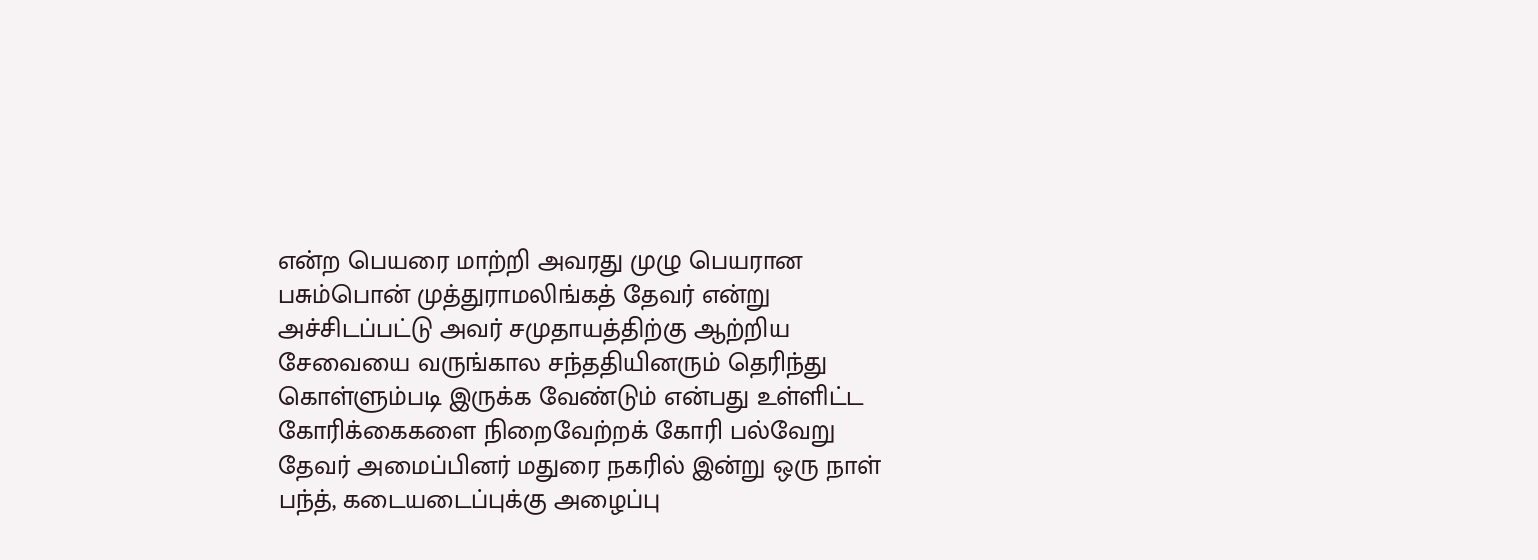என்ற பெயரை மாற்றி அவரது முழு பெயரான பசும்பொன் முத்துராமலிங்கத் தேவர் என்று அச்சிடப்பட்டு அவர் சமுதாயத்திற்கு ஆற்றிய சேவையை வருங்கால சந்ததியினரும் தெரிந்து கொள்ளும்படி இருக்க வேண்டும் என்பது உள்ளிட்ட கோரிக்கைகளை நிறைவேற்றக் கோரி பல்வேறு தேவர் அமைப்பினர் மதுரை நகரில் இன்று ஒரு நாள் பந்த், கடையடைப்புக்கு அழைப்பு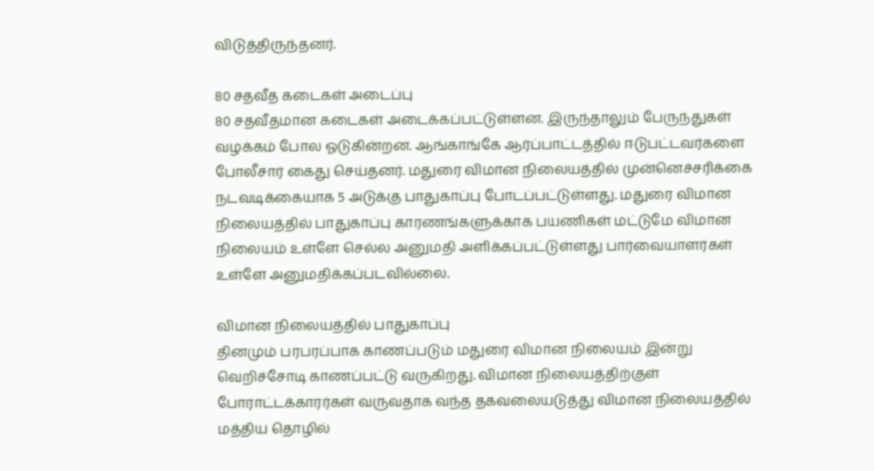விடுத்திருந்தனர்.

80 சதவீத கடைகள் அடைப்பு
80 சதவீதமான கடைகள் அடைக்கப்பட்டுள்ளன. இருந்தாலும் பேருந்துகள் வழக்கம் போல ஓடுகின்றன. ஆங்காங்கே ஆர்ப்பாட்டத்தில் ஈடுபட்டவர்களை போலீசார் கைது செய்தனர். மதுரை விமான நிலையத்தில் முன்னெச்சரிக்கை நடவடிக்கையாக 5 அடுக்கு பாதுகாப்பு போடப்பட்டுள்ளது. மதுரை விமான நிலையத்தில் பாதுகாப்பு காரணங்களுக்காக பயணிகள் மட்டுமே விமான நிலையம் உள்ளே செல்ல அனுமதி அளிக்கப்பட்டுள்ளது பார்வையாளர்கள் உள்ளே அனுமதிக்கப்படவில்லை.

விமான நிலையத்தில் பாதுகாப்பு
தினமும் பரபரப்பாக காணப்படும் மதுரை விமான நிலையம் இன்று வெறிச்சோடி காணப்பட்டு வருகிறது. விமான நிலையத்திற்குள் போராட்டக்காரர்கள் வருவதாக வந்த தகவலையடுத்து விமான நிலையத்தில் மத்திய தொழில்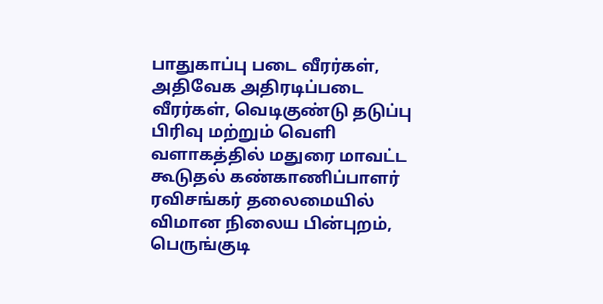பாதுகாப்பு படை வீரர்கள், அதிவேக அதிரடிப்படை வீரர்கள், வெடிகுண்டு தடுப்பு பிரிவு மற்றும் வெளி வளாகத்தில் மதுரை மாவட்ட கூடுதல் கண்காணிப்பாளர் ரவிசங்கர் தலைமையில் விமான நிலைய பின்புறம், பெருங்குடி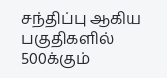சந்திப்பு ஆகிய பகுதிகளில் 500க்கும்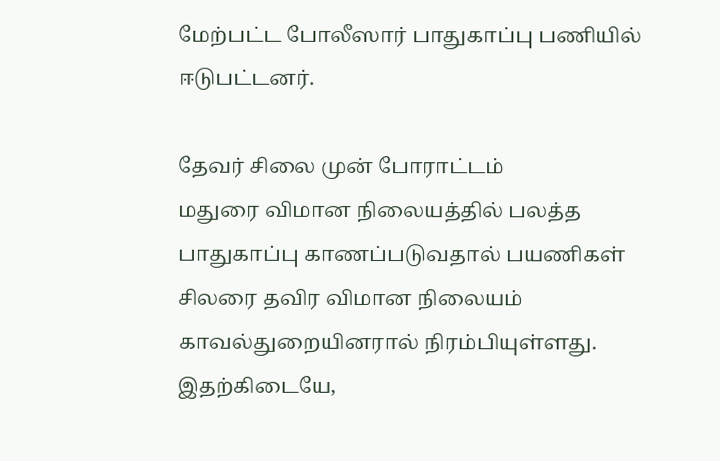மேற்பட்ட போலீஸார் பாதுகாப்பு பணியில் ஈடுபட்டனர்.

தேவர் சிலை முன் போராட்டம்
மதுரை விமான நிலையத்தில் பலத்த பாதுகாப்பு காணப்படுவதால் பயணிகள் சிலரை தவிர விமான நிலையம் காவல்துறையினரால் நிரம்பியுள்ளது. இதற்கிடையே,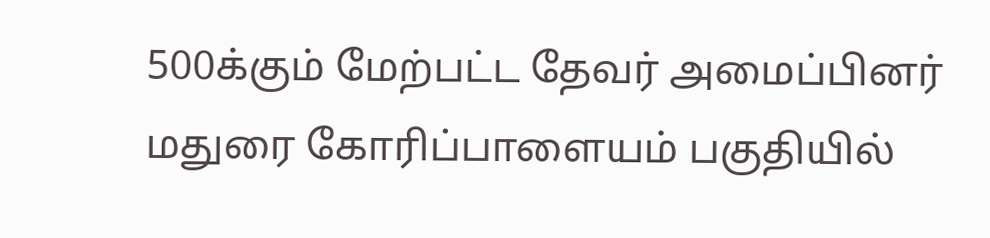500க்கும் மேற்பட்ட தேவர் அமைப்பினர் மதுரை கோரிப்பாளையம் பகுதியில்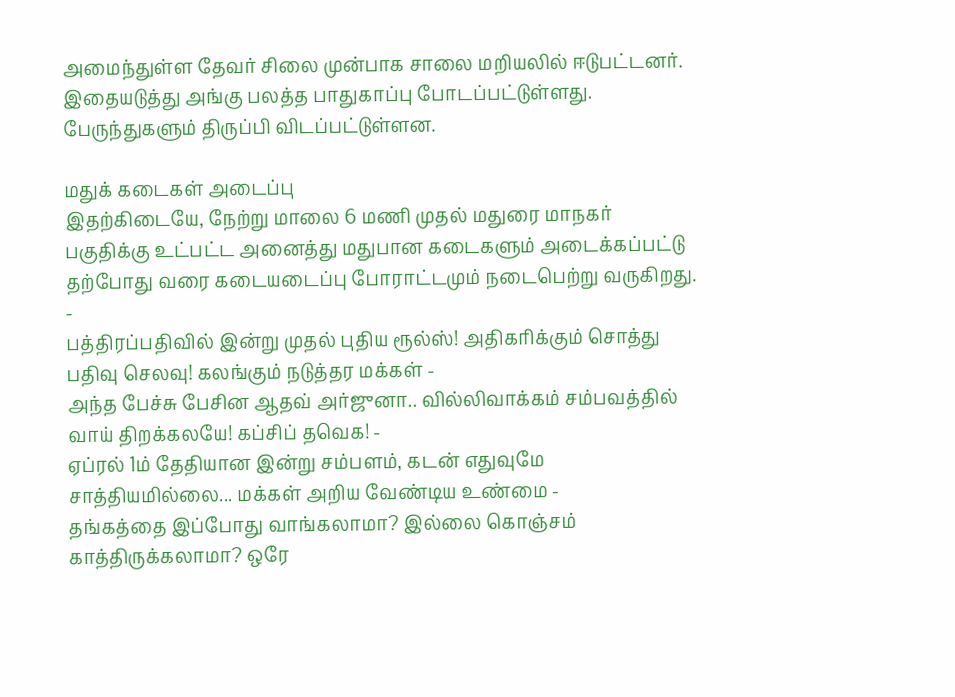அமைந்துள்ள தேவர் சிலை முன்பாக சாலை மறியலில் ஈடுபட்டனர். இதையடுத்து அங்கு பலத்த பாதுகாப்பு போடப்பட்டுள்ளது. பேருந்துகளும் திருப்பி விடப்பட்டுள்ளன.

மதுக் கடைகள் அடைப்பு
இதற்கிடையே, நேற்று மாலை 6 மணி முதல் மதுரை மாநகர் பகுதிக்கு உட்பட்ட அனைத்து மதுபான கடைகளும் அடைக்கப்பட்டு தற்போது வரை கடையடைப்பு போராட்டமும் நடைபெற்று வருகிறது.
-
பத்திரப்பதிவில் இன்று முதல் புதிய ரூல்ஸ்! அதிகரிக்கும் சொத்து பதிவு செலவு! கலங்கும் நடுத்தர மக்கள் -
அந்த பேச்சு பேசின ஆதவ் அர்ஜுனா.. வில்லிவாக்கம் சம்பவத்தில் வாய் திறக்கலயே! கப்சிப் தவெக! -
ஏப்ரல் 1ம் தேதியான இன்று சம்பளம், கடன் எதுவுமே சாத்தியமில்லை... மக்கள் அறிய வேண்டிய உண்மை -
தங்கத்தை இப்போது வாங்கலாமா? இல்லை கொஞ்சம் காத்திருக்கலாமா? ஒரே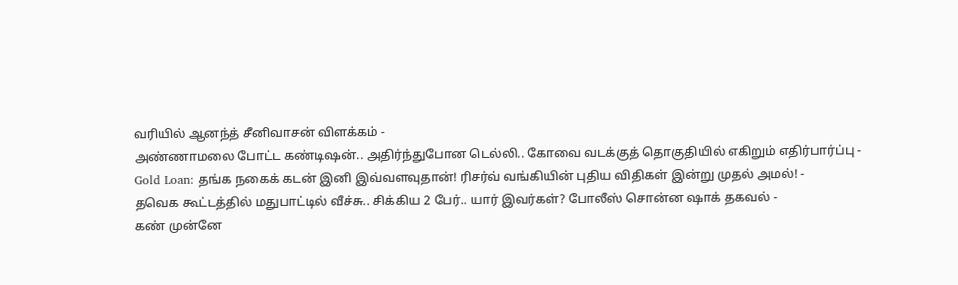வரியில் ஆனந்த் சீனிவாசன் விளக்கம் -
அண்ணாமலை போட்ட கண்டிஷன்.. அதிர்ந்துபோன டெல்லி.. கோவை வடக்குத் தொகுதியில் எகிறும் எதிர்பார்ப்பு -
Gold Loan: தங்க நகைக் கடன் இனி இவ்வளவுதான்! ரிசர்வ் வங்கியின் புதிய விதிகள் இன்று முதல் அமல்! -
தவெக கூட்டத்தில் மதுபாட்டில் வீச்சு.. சிக்கிய 2 பேர்.. யார் இவர்கள்? போலீஸ் சொன்ன ஷாக் தகவல் -
கண் முன்னே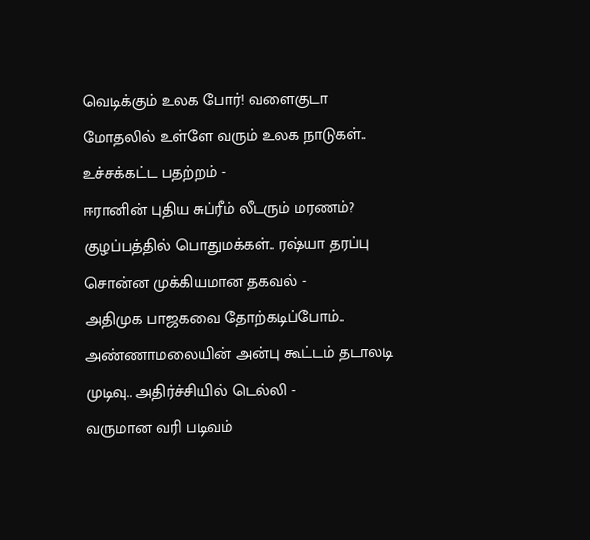வெடிக்கும் உலக போர்! வளைகுடா மோதலில் உள்ளே வரும் உலக நாடுகள்.. உச்சக்கட்ட பதற்றம் -
ஈரானின் புதிய சுப்ரீம் லீடரும் மரணம்? குழப்பத்தில் பொதுமக்கள்.. ரஷ்யா தரப்பு சொன்ன முக்கியமான தகவல் -
அதிமுக பாஜகவை தோற்கடிப்போம்.. அண்ணாமலையின் அன்பு கூட்டம் தடாலடி முடிவு.. அதிர்ச்சியில் டெல்லி -
வருமான வரி படிவம்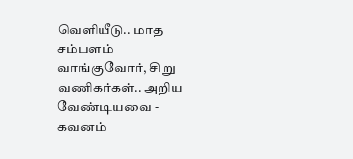வெளியீடு.. மாத சம்பளம் வாங்குவோர், சிறு வணிகர்கள்.. அறிய வேண்டியவை -
கவனம்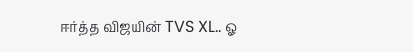ஈர்த்த விஜயின் TVS XL.. ஓ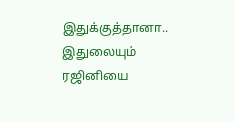இதுக்குத்தானா.. இதுலையும் ரஜினியை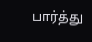பார்த்து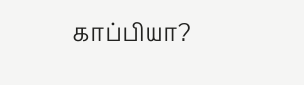காப்பியா?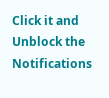Click it and Unblock the Notifications